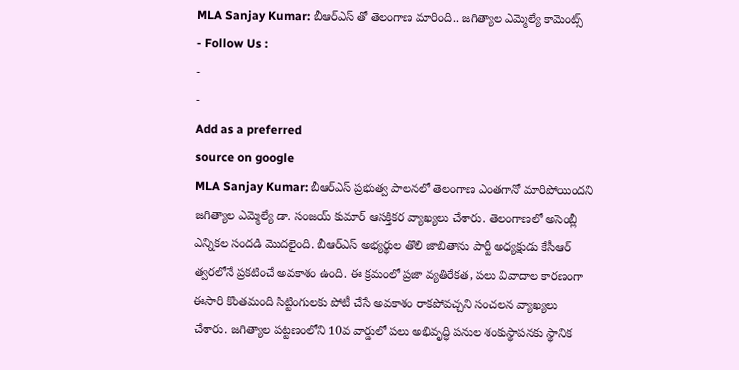MLA Sanjay Kumar: బీఆర్ఎస్ తో తెలంగాణ మారింది.. జగిత్యాల ఎమ్మెల్యే కామెంట్స్
- Follow Us :
-
-
Add as a preferred
source on google
MLA Sanjay Kumar: బీఆర్ఎస్ ప్రభుత్వ పాలనలో తెలంగాణ ఎంతగానో మారిపోయిందని జగిత్యాల ఎమ్మెల్యే డా. సంజయ్ కుమార్ ఆసక్తికర వ్యాఖ్యలు చేశారు. తెలంగాణలో అసెంబ్లీ ఎన్నికల సందడి మొదలైంది. బీఆర్ఎస్ అభ్యర్థుల తొలి జాబితాను పార్టీ అధ్యక్షుడు కేసీఆర్ త్వరలోనే ప్రకటించే అవకాశం ఉంది. ఈ క్రమంలో ప్రజా వ్యతిరేకత, పలు వివాదాల కారణంగా ఈసారి కొంతమంది సిట్టింగులకు పోటీ చేసే అవకాశం రాకపోవచ్చని సంచలన వ్యాఖ్యలు చేశారు. జగిత్యాల పట్టణంలోని 10వ వార్డులో పలు అభివృద్ధి పనుల శంకుస్థాపనకు స్థానిక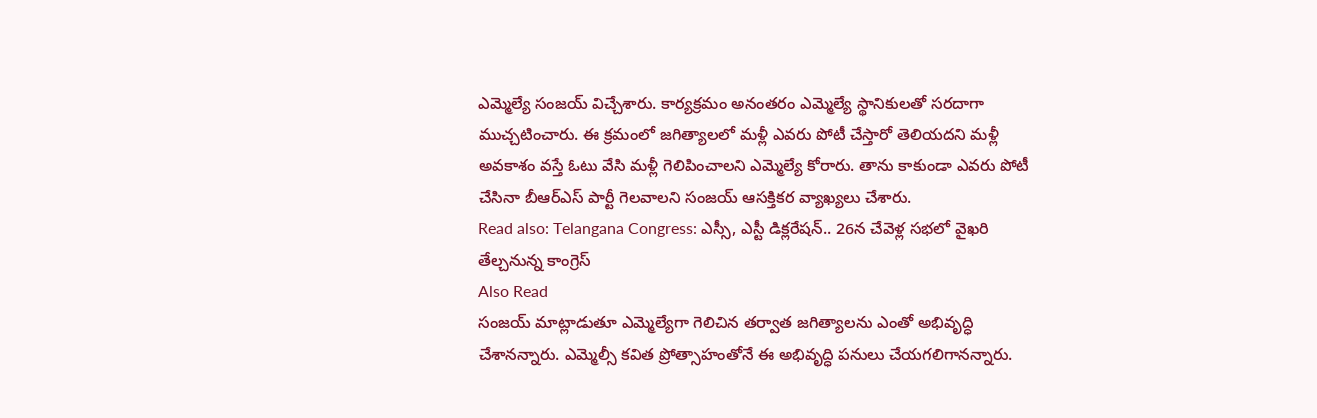ఎమ్మెల్యే సంజయ్ విచ్చేశారు. కార్యక్రమం అనంతరం ఎమ్మెల్యే స్థానికులతో సరదాగా ముచ్చటించారు. ఈ క్రమంలో జగిత్యాలలో మళ్లీ ఎవరు పోటీ చేస్తారో తెలియదని మళ్లీ అవకాశం వస్తే ఓటు వేసి మళ్లీ గెలిపించాలని ఎమ్మెల్యే కోరారు. తాను కాకుండా ఎవరు పోటీ చేసినా బీఆర్ఎస్ పార్టీ గెలవాలని సంజయ్ ఆసక్తికర వ్యాఖ్యలు చేశారు.
Read also: Telangana Congress: ఎస్సీ, ఎస్టీ డిక్లరేషన్.. 26న చేవెళ్ల సభలో వైఖరి తేల్చనున్న కాంగ్రెస్
Also Read
సంజయ్ మాట్లాడుతూ ఎమ్మెల్యేగా గెలిచిన తర్వాత జగిత్యాలను ఎంతో అభివృద్ధి చేశానన్నారు. ఎమ్మెల్సీ కవిత ప్రోత్సాహంతోనే ఈ అభివృద్ధి పనులు చేయగలిగానన్నారు.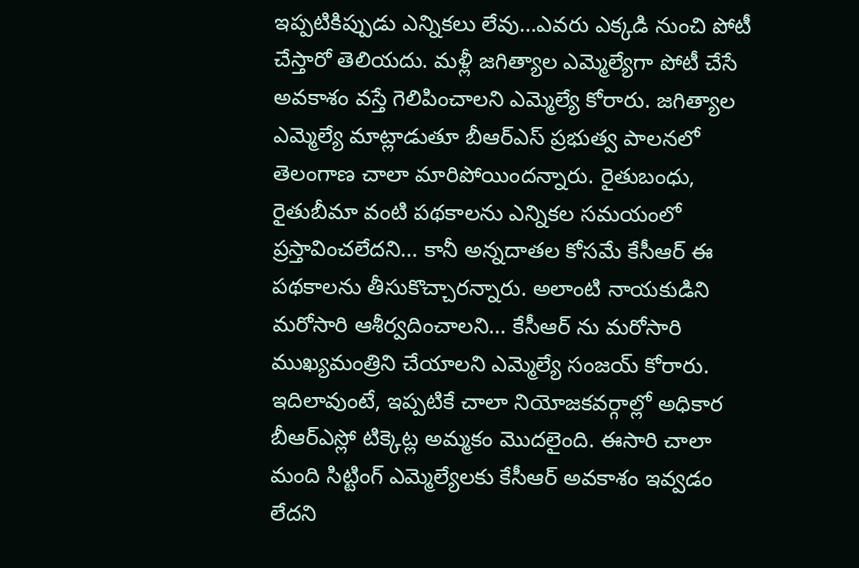ఇప్పటికిప్పుడు ఎన్నికలు లేవు…ఎవరు ఎక్కడి నుంచి పోటీ చేస్తారో తెలియదు. మళ్లీ జగిత్యాల ఎమ్మెల్యేగా పోటీ చేసే అవకాశం వస్తే గెలిపించాలని ఎమ్మెల్యే కోరారు. జగిత్యాల ఎమ్మెల్యే మాట్లాడుతూ బీఆర్ఎస్ ప్రభుత్వ పాలనలో తెలంగాణ చాలా మారిపోయిందన్నారు. రైతుబంధు, రైతుబీమా వంటి పథకాలను ఎన్నికల సమయంలో ప్రస్తావించలేదని… కానీ అన్నదాతల కోసమే కేసీఆర్ ఈ పథకాలను తీసుకొచ్చారన్నారు. అలాంటి నాయకుడిని మరోసారి ఆశీర్వదించాలని… కేసీఆర్ ను మరోసారి ముఖ్యమంత్రిని చేయాలని ఎమ్మెల్యే సంజయ్ కోరారు. ఇదిలావుంటే, ఇప్పటికే చాలా నియోజకవర్గాల్లో అధికార బీఆర్ఎస్లో టిక్కెట్ల అమ్మకం మొదలైంది. ఈసారి చాలా మంది సిట్టింగ్ ఎమ్మెల్యేలకు కేసీఆర్ అవకాశం ఇవ్వడం లేదని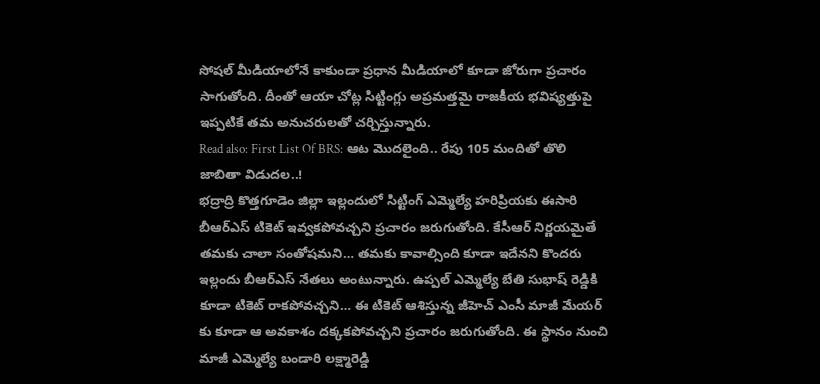సోషల్ మీడియాలోనే కాకుండా ప్రధాన మీడియాలో కూడా జోరుగా ప్రచారం సాగుతోంది. దీంతో ఆయా చోట్ల సిట్టింగ్లు అప్రమత్తమై రాజకీయ భవిష్యత్తుపై ఇప్పటికే తమ అనుచరులతో చర్చిస్తున్నారు.
Read also: First List Of BRS: ఆట మొదలైంది.. రేపు 105 మందితో తొలి జాబితా విడుదల..!
భద్రాద్రి కొత్తగూడెం జిల్లా ఇల్లందులో సిట్టింగ్ ఎమ్మెల్యే హరిప్రియకు ఈసారి బీఆర్ఎస్ టికెట్ ఇవ్వకపోవచ్చని ప్రచారం జరుగుతోంది. కేసీఆర్ నిర్ణయమైతే తమకు చాలా సంతోషమని… తమకు కావాల్సింది కూడా ఇదేనని కొందరు ఇల్లందు బీఆర్ఎస్ నేతలు అంటున్నారు. ఉప్పల్ ఎమ్మెల్యే బేతి సుభాష్ రెడ్డికి కూడా టికెట్ రాకపోవచ్చని… ఈ టికెట్ ఆశిస్తున్న జీహెచ్ ఎంసీ మాజీ మేయర్ కు కూడా ఆ అవకాశం దక్కకపోవచ్చని ప్రచారం జరుగుతోంది. ఈ స్థానం నుంచి మాజీ ఎమ్మెల్యే బండారి లక్ష్మారెడ్డి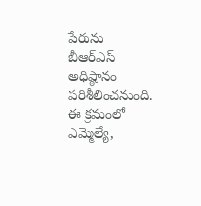పేరును బీఆర్ఎస్ అధిష్ఠానం పరిశీలించనుంది. ఈ క్రమంలో ఎమ్మెల్యే,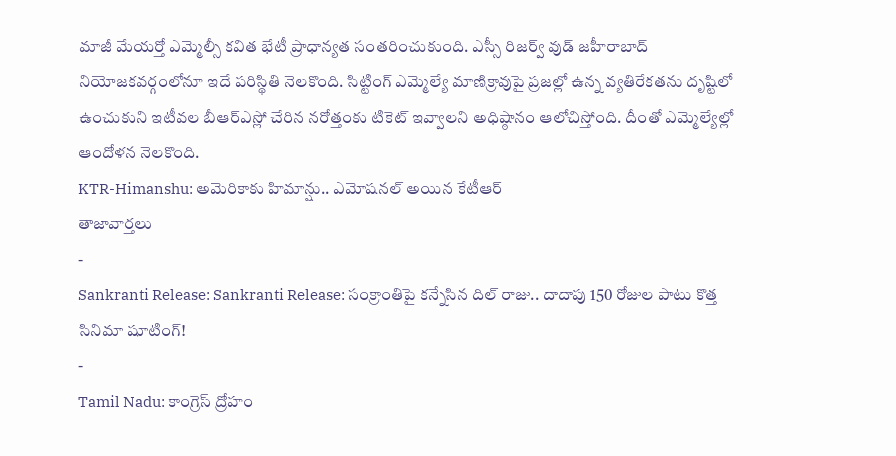మాజీ మేయర్తో ఎమ్మెల్సీ కవిత భేటీ ప్రాధాన్యత సంతరించుకుంది. ఎస్సీ రిజర్వ్ వుడ్ జహీరాబాద్ నియోజకవర్గంలోనూ ఇదే పరిస్థితి నెలకొంది. సిట్టింగ్ ఎమ్మెల్యే మాణిక్రావుపై ప్రజల్లో ఉన్న వ్యతిరేకతను దృష్టిలో ఉంచుకుని ఇటీవల బీఆర్ఎస్లో చేరిన నరోత్తంకు టికెట్ ఇవ్వాలని అధిష్ఠానం ఆలోచిస్తోంది. దీంతో ఎమ్మెల్యేల్లో ఆందోళన నెలకొంది.
KTR-Himanshu: అమెరికాకు హిమాన్షు.. ఎమోషనల్ అయిన కేటీఆర్
తాజావార్తలు
-
Sankranti Release: Sankranti Release: సంక్రాంతిపై కన్నేసిన దిల్ రాజు.. దాదాపు 150 రోజుల పాటు కొత్త సినిమా షూటింగ్!
-
Tamil Nadu: కాంగ్రెస్ ద్రోహం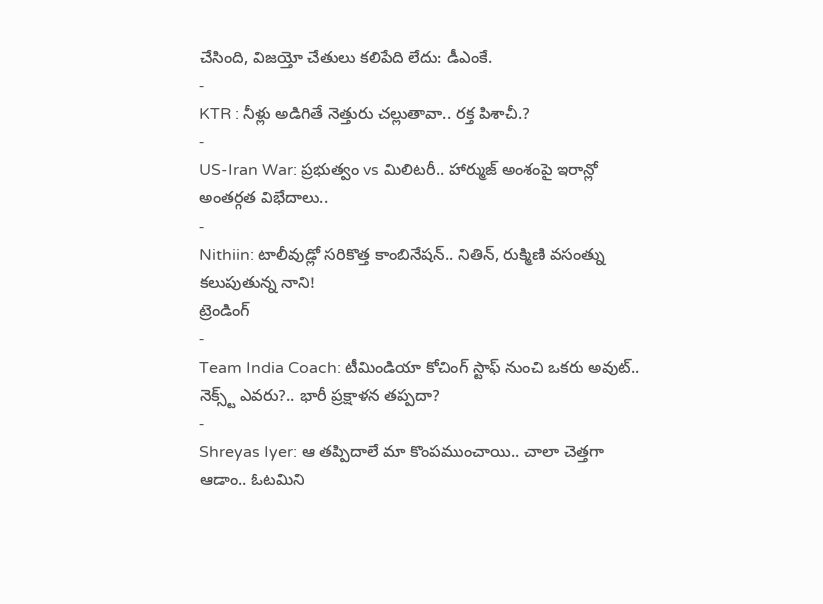చేసింది, విజయ్తో చేతులు కలిపేది లేదు: డీఎంకే.
-
KTR : నీళ్లు అడిగితే నెత్తురు చల్లుతావా.. రక్త పిశాచీ.?
-
US-Iran War: ప్రభుత్వం vs మిలిటరీ.. హార్ముజ్ అంశంపై ఇరాన్లో అంతర్గత విభేదాలు..
-
Nithiin: టాలీవుడ్లో సరికొత్త కాంబినేషన్.. నితిన్, రుక్మిణి వసంత్ను కలుపుతున్న నాని!
ట్రెండింగ్
-
Team India Coach: టీమిండియా కోచింగ్ స్టాఫ్ నుంచి ఒకరు అవుట్.. నెక్స్ట్ ఎవరు?.. భారీ ప్రక్షాళన తప్పదా?
-
Shreyas Iyer: ఆ తప్పిదాలే మా కొంపముంచాయి.. చాలా చెత్తగా ఆడాం.. ఓటమిని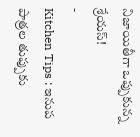నిజాయితీగా ఒప్పుకున్న శ్రేయస్!
-
Kitchen Tips : ఇనుప పాత్రల తుప్పుకు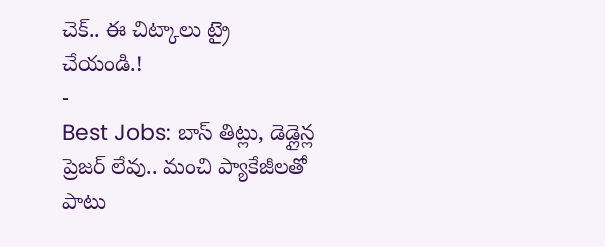చెక్.. ఈ చిట్కాలు ట్రై చేయండి.!
-
Best Jobs: బాస్ తిట్లు, డెడ్లైన్ల ప్రెజర్ లేవు.. మంచి ప్యాకేజీలతో పాటు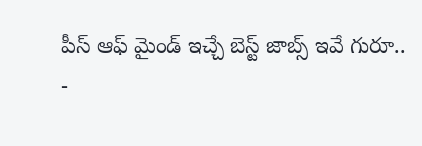పీస్ ఆఫ్ మైండ్ ఇచ్చే బెస్ట్ జాబ్స్ ఇవే గురూ..
-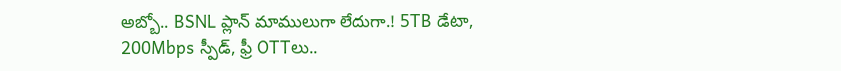అబ్బో.. BSNL ప్లాన్ మాములుగా లేదుగా.! 5TB డేటా, 200Mbps స్పీడ్, ఫ్రీ OTTలు..